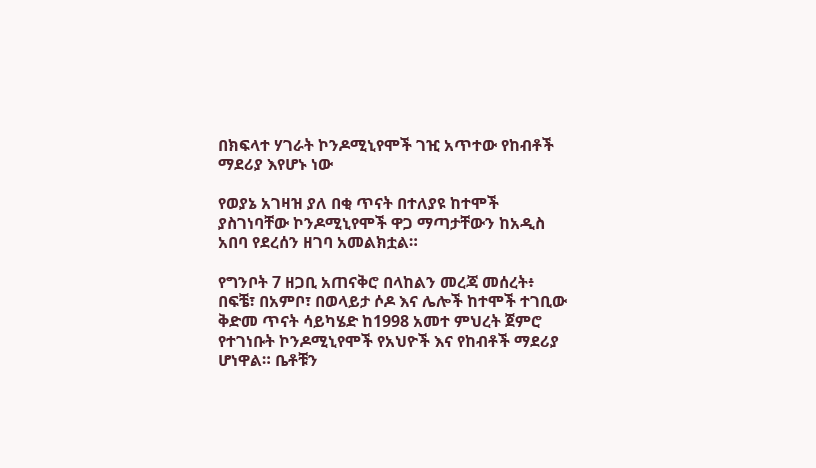በክፍላተ ሃገራት ኮንዶሚኒየሞች ገዢ አጥተው የከብቶች ማደሪያ እየሆኑ ነው

የወያኔ አገዛዝ ያለ በቂ ጥናት በተለያዩ ከተሞች ያስገነባቸው ኮንዶሚኒየሞች ዋጋ ማጣታቸውን ከአዲስ አበባ የደረሰን ዘገባ አመልክቷል።

የግንቦት 7 ዘጋቢ አጠናቅሮ በላከልን መረጃ መሰረት፥ በፍቼ፣ በአምቦ፣ በወላይታ ሶዶ እና ሌሎች ከተሞች ተገቢው ቅድመ ጥናት ሳይካሄድ ከ1998 አመተ ምህረት ጀምሮ የተገነቡት ኮንዶሚኒየሞች የአህዮች እና የከብቶች ማደሪያ ሆነዋል። ቤቶቹን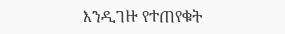እንዲገዙ የተጠየቁት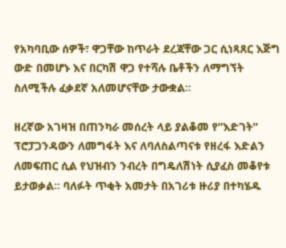የአካባቢው ሰዎች፣ ዋጋቸው ከጥራት ደረጃቸው ጋር ሲነጻጸር እጅግ ውድ በመሆኑ እና በርካሽ ዋጋ የተሻሉ ቤቶችን ለማግኘት ስለሚችሉ ፈቃደኛ አለመሆናቸው ታውቋል።

ዘረኛው አገዛዝ በጠንካራ መሰረት ላይ ያልቆመ የ”እድገት” ፕሮፓጋንዳውን ለመግፋት እና ለባለስልጣናቱ የዘረፋ እድልን ለመፍጠር ሲል የህዝብን ንብረት በግዴለሽነት ሲያፈስ መቆየቱ ይታወቃል። ባለፉት ጥቂት አመታት በአገሪቱ ዙሪያ በተካሄዱ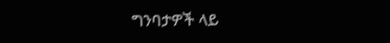ግንባታዎች ላይ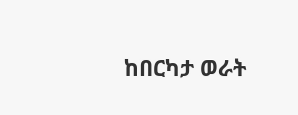ከበርካታ ወራት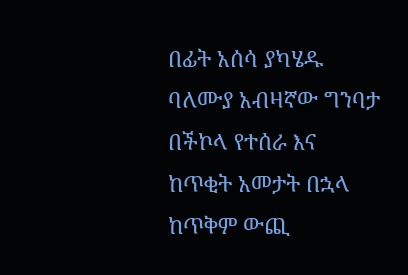በፊት አሰሳ ያካሄዱ ባለሙያ አብዛኛው ግንባታ በችኮላ የተሰራ እና ከጥቂት አመታት በኋላ ከጥቅም ውጪ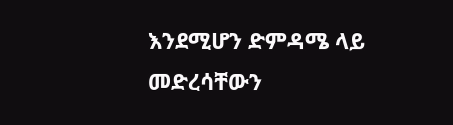እንደሚሆን ድምዳሜ ላይ መድረሳቸውን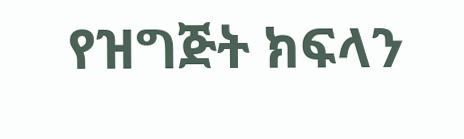የዝግጅት ክፍላን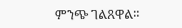ምንጭ ገልጸዋል።